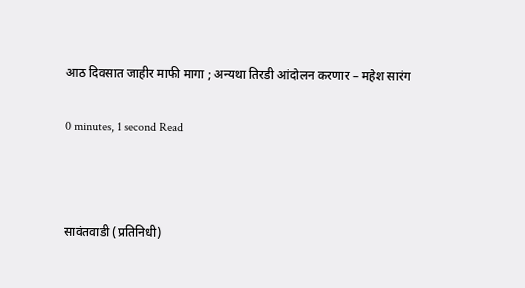आठ दिवसात जाहीर माफी मागा ; अन्यथा तिरडी आंदोलन करणार – महेश सारंग

0 minutes, 1 second Read



सावंतवाडी (प्रतिनिधी)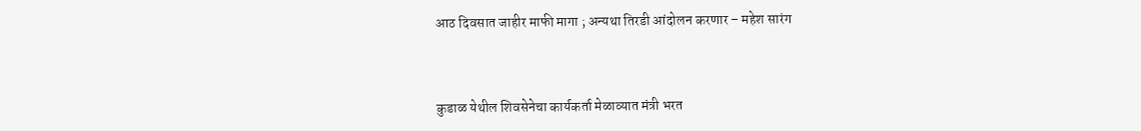आठ दिवसात जाहीर माफी मागा ; अन्यथा तिरडी आंदोलन करणार – महेश सारंग



कुडाळ येथील शिवसेनेचा कार्यकर्ता मेळाव्यात मंत्री भरत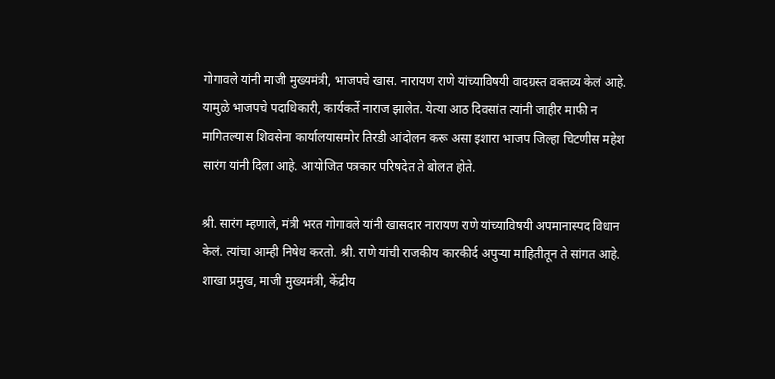गोगावले यांनी माजी मुख्यमंत्री, भाजपचे खास. नारायण राणे यांच्याविषयी वादग्रस्त वक्तव्य केलं आहे. यामुळे भाजपचे पदाधिकारी, कार्यकर्ते नाराज झालेत. येत्या आठ दिवसांत त्यांनी जाहीर माफी न मागितल्यास शिवसेना कार्यालयासमोर तिरडी आंदोलन करू असा इशारा भाजप जिल्हा चिटणीस महेश सारंग यांनी दिला आहे. आयोजित पत्रकार परिषदेत ते बोलत होते.

श्री. सारंग म्हणाले, मंत्री भरत गोगावले यांनी खासदार नारायण राणे यांच्याविषयी अपमानास्पद विधान केलं. त्यांचा आम्ही निषेध करतो. श्री. राणे यांची राजकीय कारकीर्द अपुऱ्या माहितीतून ते सांगत आहे. शाखा प्रमुख, माजी मुख्यमंत्री, केंद्रीय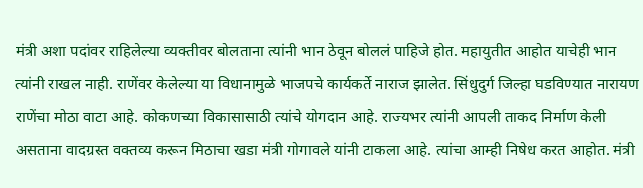मंत्री अशा पदांवर राहिलेल्या व्यक्तीवर बोलताना त्यांनी भान ठेवून बोललं पाहिजे होत. महायुतीत आहोत याचेही भान त्यांनी राखल नाही. राणेंवर केलेल्या या विधानामुळे भाजपचे कार्यकर्ते नाराज झालेत. सिंधुदुर्ग जिल्हा घडविण्यात नारायण राणेंचा मोठा वाटा आहे. कोकणच्या विकासासाठी त्यांचे योगदान आहे. राज्यभर त्यांनी आपली ताकद निर्माण केली असताना वादग्रस्त वक्तव्य करून मिठाचा खडा मंत्री गोगावले यांनी टाकला आहे. त्यांचा आम्ही निषेध करत आहोत. मंत्री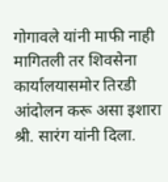गोगावले यांनी माफी नाही मागितली तर शिवसेना कार्यालयासमोर तिरडी आंदोलन करू असा इशारा श्री. सारंग यांनी दिला.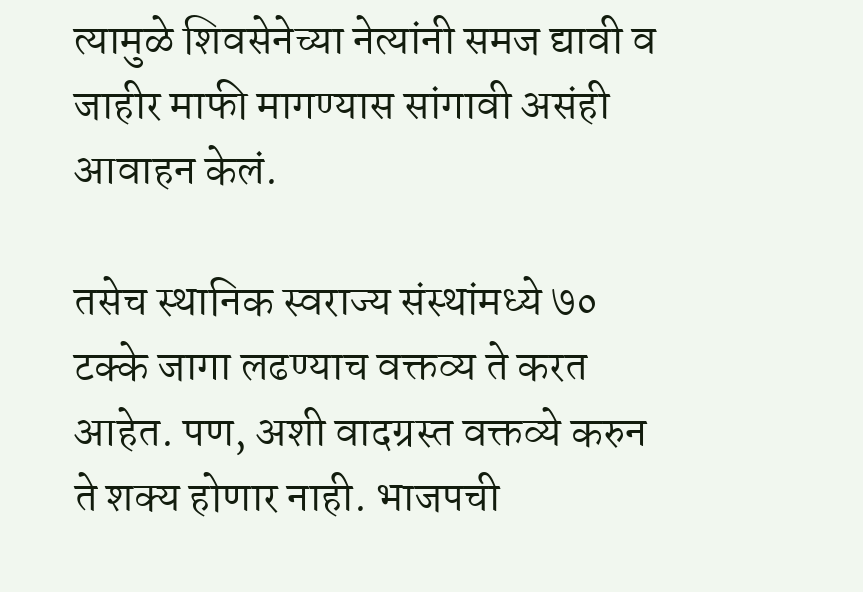त्यामुळे शिवसेनेच्या नेत्यांनी समज द्यावी व जाहीर माफी मागण्यास सांगावी असंही आवाहन केलं.

तसेच स्थानिक स्वराज्य संस्थांमध्ये ७० टक्के जागा लढण्याच वक्तव्य ते करत आहेत. पण, अशी वादग्रस्त वक्तव्ये करुन ते शक्य होणार नाही. भाजपची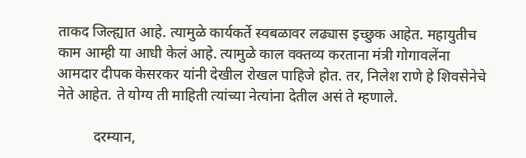ताकद जिल्ह्यात आहे. त्यामुळे कार्यकर्ते स्वबळावर लढ्यास इच्छुक आहेत. महायुतीच काम आम्ही या आधी केलं आहे. त्यामुळे काल वक्तव्य करताना मंत्री गोगावलेंना आमदार दीपक केसरकर यांनी देखील रोखल पाहिजे होत. तर, निलेश राणे हे शिवसेनेचे नेते आहेत. ते योग्य ती माहिती त्यांच्या नेत्यांना देतील असं ते म्हणाले.

          दरम्यान,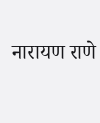नारायण राणे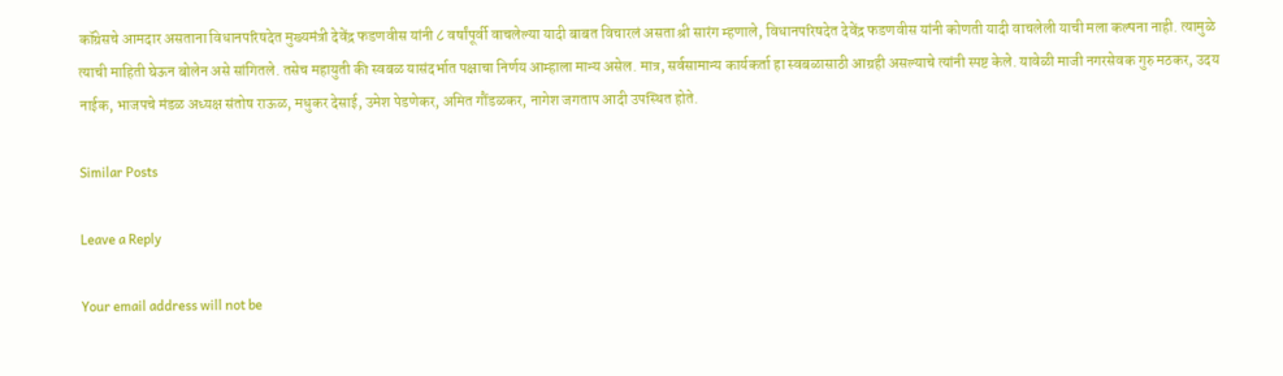कॉग्रेसचे आमदार असताना विधानपरिषदेत मुख्यमंत्री देवेंद्र फडणवीस यांनी ८ वर्षांपूर्वी वाचलेल्या यादी बाबत विचारलं असता श्री सारंग म्हणाले, विधानपरिषदेत देवेंद्र फडणवीस यांनी कोणती यादी वाचलेली याची मला कल्पना नाही. त्यामुळे त्याची माहिती घेऊन बोलेन असे सांगितले. तसेच महायुती की स्वबळ यासंदर्भात पक्षाचा निर्णय आम्हाला मान्य असेल. मात्र, सर्वसामान्य कार्यकर्ता हा स्वबळासाठी आग्रही असल्याचे त्यांनी स्पष्ट केले. यावेळी माजी नगरसेवक गुरु मठकर, उदय नाईक, भाजपचे मंडळ अध्यक्ष संतोष राऊळ, मधुकर देसाई, उमेश पेडणेकर, अमित गौंडळकर, नागेश जगताप आदी उपस्थित होते.

Similar Posts

Leave a Reply

Your email address will not be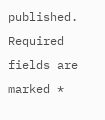published. Required fields are marked *